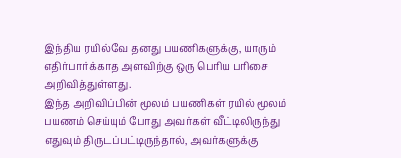இந்திய ரயில்வே தனது பயணிகளுக்கு, யாரும் எதிர்பார்க்காத அளவிற்கு ஒரு பெரிய பரிசை அறிவித்துள்ளது.
இந்த அறிவிப்பின் மூலம் பயணிகள் ரயில் மூலம் பயணம் செய்யும் போது அவர்கள் வீட்டிலிருந்து எதுவும் திருடப்பட்டிருந்தால், அவர்களுக்கு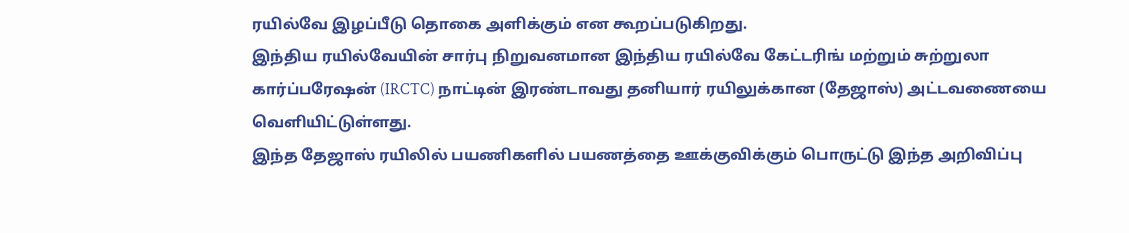ரயில்வே இழப்பீடு தொகை அளிக்கும் என கூறப்படுகிறது.
இந்திய ரயில்வேயின் சார்பு நிறுவனமான இந்திய ரயில்வே கேட்டரிங் மற்றும் சுற்றுலா கார்ப்பரேஷன் (IRCTC) நாட்டின் இரண்டாவது தனியார் ரயிலுக்கான (தேஜாஸ்) அட்டவணையை வெளியிட்டுள்ளது.
இந்த தேஜாஸ் ரயிலில் பயணிகளில் பயணத்தை ஊக்குவிக்கும் பொருட்டு இந்த அறிவிப்பு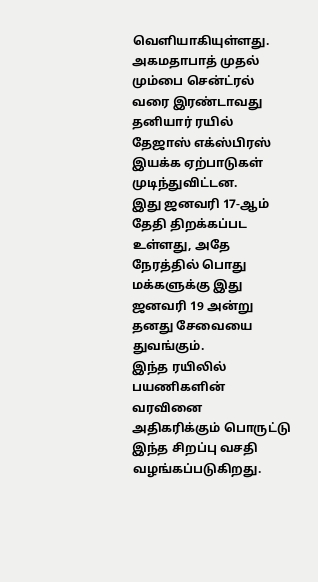வெளியாகியுள்ளது.
அகமதாபாத் முதல் மும்பை சென்ட்ரல் வரை இரண்டாவது தனியார் ரயில் தேஜாஸ் எக்ஸ்பிரஸ் இயக்க ஏற்பாடுகள் முடிந்துவிட்டன.
இது ஜனவரி 17-ஆம் தேதி திறக்கப்பட உள்ளது, அதே நேரத்தில் பொது மக்களுக்கு இது ஜனவரி 19 அன்று தனது சேவையை துவங்கும்.
இந்த ரயிலில் பயணிகளின் வரவினை அதிகரிக்கும் பொருட்டு இந்த சிறப்பு வசதி வழங்கப்படுகிறது.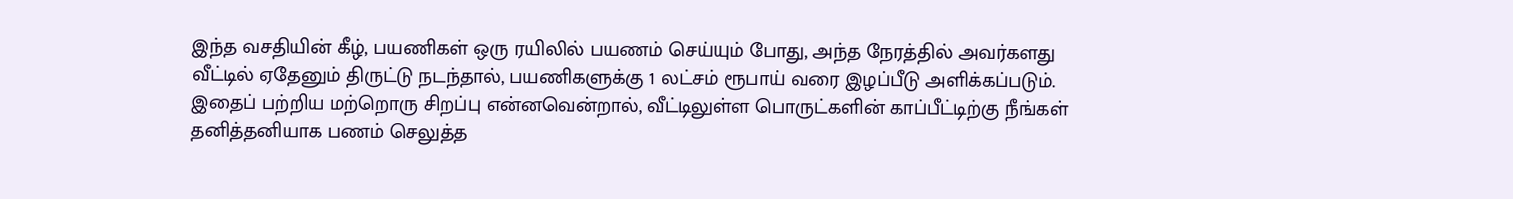இந்த வசதியின் கீழ், பயணிகள் ஒரு ரயிலில் பயணம் செய்யும் போது, அந்த நேரத்தில் அவர்களது வீட்டில் ஏதேனும் திருட்டு நடந்தால், பயணிகளுக்கு 1 லட்சம் ரூபாய் வரை இழப்பீடு அளிக்கப்படும்.
இதைப் பற்றிய மற்றொரு சிறப்பு என்னவென்றால், வீட்டிலுள்ள பொருட்களின் காப்பீட்டிற்கு நீங்கள் தனித்தனியாக பணம் செலுத்த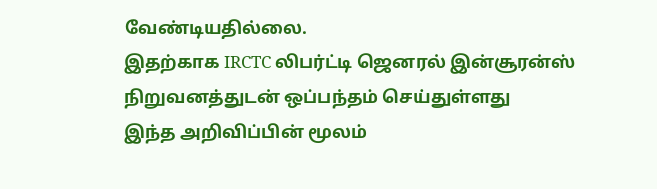வேண்டியதில்லை.
இதற்காக IRCTC லிபர்ட்டி ஜெனரல் இன்சூரன்ஸ் நிறுவனத்துடன் ஒப்பந்தம் செய்துள்ளது
இந்த அறிவிப்பின் மூலம்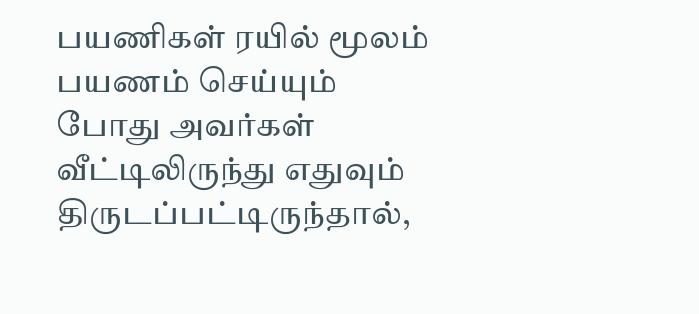பயணிகள் ரயில் மூலம் பயணம் செய்யும் போது அவர்கள் வீட்டிலிருந்து எதுவும் திருடப்பட்டிருந்தால்,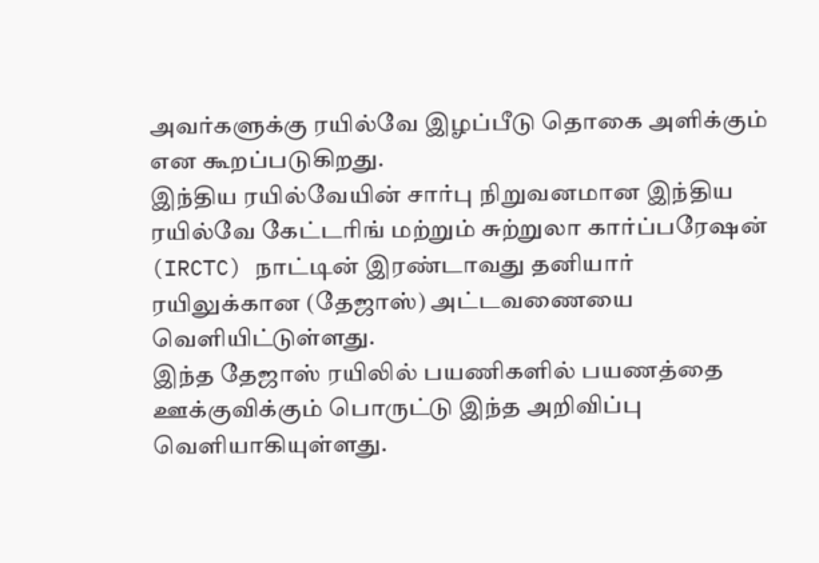அவர்களுக்கு ரயில்வே இழப்பீடு தொகை அளிக்கும் என கூறப்படுகிறது.
இந்திய ரயில்வேயின் சார்பு நிறுவனமான இந்திய ரயில்வே கேட்டரிங் மற்றும் சுற்றுலா கார்ப்பரேஷன் (IRCTC) நாட்டின் இரண்டாவது தனியார் ரயிலுக்கான (தேஜாஸ்) அட்டவணையை வெளியிட்டுள்ளது.
இந்த தேஜாஸ் ரயிலில் பயணிகளில் பயணத்தை ஊக்குவிக்கும் பொருட்டு இந்த அறிவிப்பு வெளியாகியுள்ளது.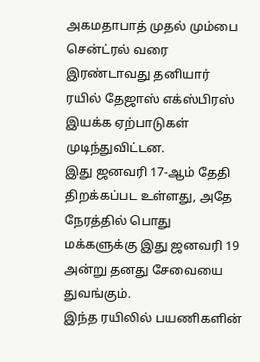அகமதாபாத் முதல் மும்பை சென்ட்ரல் வரை இரண்டாவது தனியார் ரயில் தேஜாஸ் எக்ஸ்பிரஸ் இயக்க ஏற்பாடுகள் முடிந்துவிட்டன.
இது ஜனவரி 17-ஆம் தேதி திறக்கப்பட உள்ளது, அதே நேரத்தில் பொது மக்களுக்கு இது ஜனவரி 19 அன்று தனது சேவையை துவங்கும்.
இந்த ரயிலில் பயணிகளின்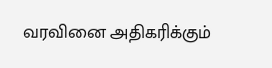வரவினை அதிகரிக்கும்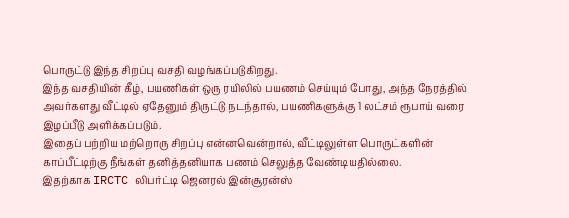பொருட்டு இந்த சிறப்பு வசதி வழங்கப்படுகிறது.
இந்த வசதியின் கீழ், பயணிகள் ஒரு ரயிலில் பயணம் செய்யும் போது, அந்த நேரத்தில் அவர்களது வீட்டில் ஏதேனும் திருட்டு நடந்தால், பயணிகளுக்கு 1 லட்சம் ரூபாய் வரை இழப்பீடு அளிக்கப்படும்.
இதைப் பற்றிய மற்றொரு சிறப்பு என்னவென்றால், வீட்டிலுள்ள பொருட்களின் காப்பீட்டிற்கு நீங்கள் தனித்தனியாக பணம் செலுத்த வேண்டியதில்லை.
இதற்காக IRCTC லிபர்ட்டி ஜெனரல் இன்சூரன்ஸ்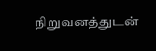நிறுவனத்துடன்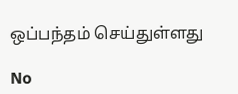ஒப்பந்தம் செய்துள்ளது

No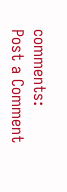comments:
Post a Comment